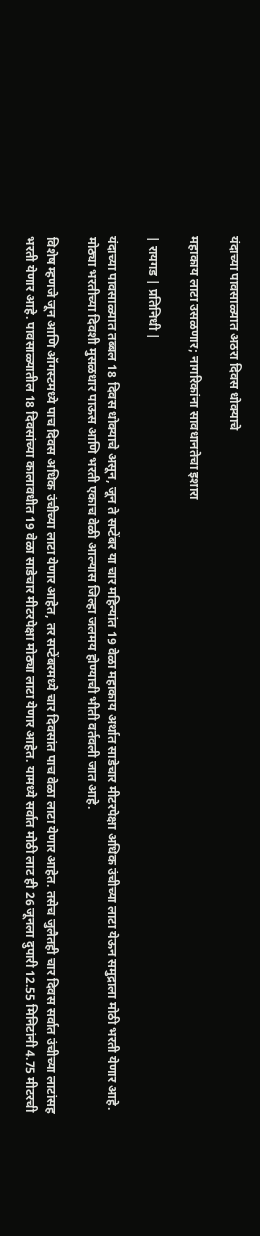यंदाच्या पावसाळ्यात अठरा दिवस धोक्याचे

महाकाय लाटा उसळणार; नागरिकांना सावधानतेचा इशारा

| रायगड | प्रतिनिधी |

यंदाच्या पावसाळ्यात तब्बल 18 दिवस धोक्याचे असून, जून ते सप्टेंबर या चार महिन्यांत 19 वेळा महाकाय अर्थात साडेचार मीटरपेक्षा अधिक उंचीच्या लाटा येऊन समुद्राला मोठी भरती येणार आहे. मोठ्या भरतीच्या दिवशी मुसळधार पाऊस आणि भरती एकाच वेळी आल्यास जिल्हा जलमय होण्याची भीती वर्तवली जात आहे.

विशेष म्हणजे जून आणि ऑगस्टमध्ये पाच दिवस अधिक उंचीच्या लाटा येणार आहेत, तर सप्टेंबरमध्ये चार दिवसांत पाच वेळा लाटा येणार आहेत. तसेच जुलैतही चार दिवस सर्वात उंचीच्या लाटांसह भरती येणार आहे. पावसाळ्यातील 18 दिवसांच्या कालावधीत 19 वेळा साडेचार मीटरपेक्षा मोठ्या लाटा येणार आहेत. यामध्ये सर्वात मोठी लाट ही 26 जूनला दुपारी 12.55 मिनिटांनी 4.75 मीटरची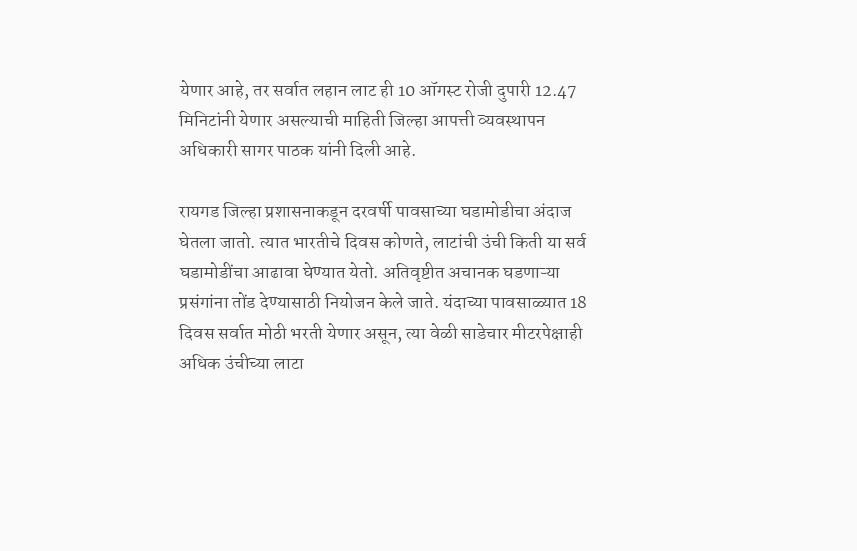येणार आहे, तर सर्वात लहान लाट ही 10 ऑगस्ट रोजी दुपारी 12.47 मिनिटांनी येणार असल्याची माहिती जिल्हा आपत्ती व्यवस्थापन अधिकारी सागर पाठक यांनी दिली आहे.

रायगड जिल्हा प्रशासनाकडून दरवर्षी पावसाच्या घडामोडीचा अंदाज घेतला जातो. त्यात भारतीचे दिवस कोणते, लाटांची उंची किती या सर्व घडामोडींचा आढावा घेण्यात येतो. अतिवृष्टीत अचानक घडणाऱ्या प्रसंगांना तोंड देण्यासाठी नियोजन केले जाते. यंदाच्या पावसाळ्यात 18 दिवस सर्वात मोठी भरती येणार असून, त्या वेळी साडेचार मीटरपेक्षाही अधिक उंचीच्या लाटा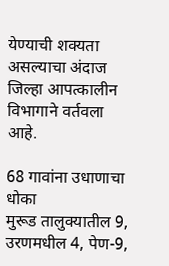येण्याची शक्यता असल्याचा अंदाज जिल्हा आपत्कालीन विभागाने वर्तवला आहे.

68 गावांना उधाणाचा धोका
मुरूड तालुक्यातील 9, उरणमधील 4, पेण-9,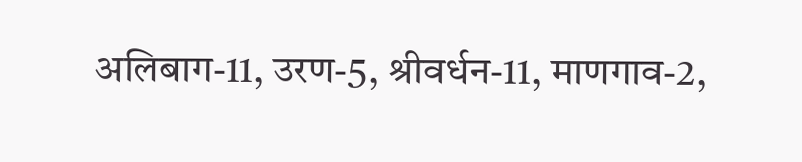अलिबाग-11, उरण-5, श्रीवर्धन-11, माणगाव-2,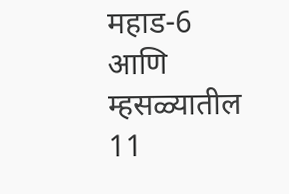महाड-6 आणि म्हसळ्यातील 11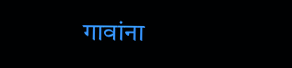गावांना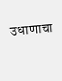उधाणाचा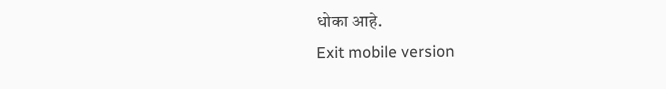धोका आहे.
Exit mobile version